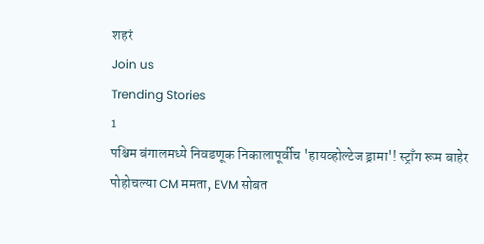शहरं
Join us
Trending Stories
1
पश्चिम बंगालमध्ये निवडणूक निकालापूर्वीच 'हायव्होल्टेज ड्रामा'! स्ट्राँग रूम बाहेर पोहोचल्या CM ममता, EVM सोबत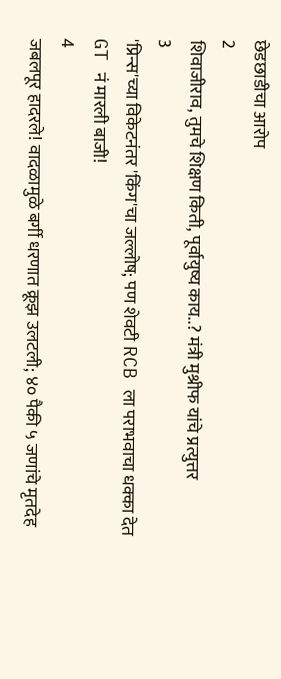छेडछाडीचा आरोप
2
शिवाजीराव, तुमचे शिक्षण किती, पूर्वायुष्य काय..? मंत्री मुश्रीफ यांचे प्रत्युत्तर
3
'प्रिन्स'च्या विकेटनंतर 'किंग'चा जल्लोष; पण शेवटी RCB ला पराभवाचा धक्का देत GT नं मारली बाजी!
4
जबलपूर हादरले! वादळामुळे बर्गी धरणात क्रूझ उलटली; ४० पैकी ५ जणांचे मृतदेह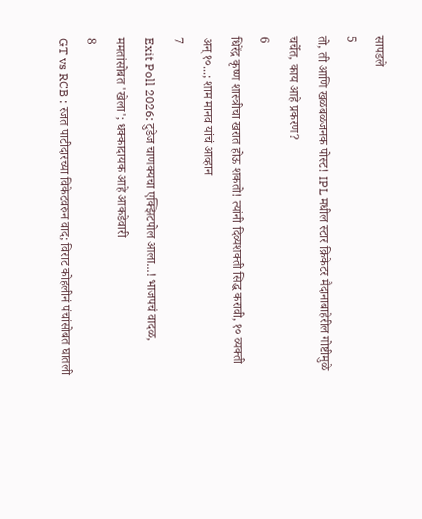सापडले
5
तो, ती आणि खळबळजनक पोस्ट! IPL मधील स्टार क्रिकेटर मैदानाबाहेरील गोष्टीमुळे चर्चेत, काय आहे प्रकरण?
6
धिरेंद्र कृष्ण शास्त्रीचा खरात होऊ शकतो! त्यांनी दिव्यशक्ती सिद्ध करावी, १० व्यक्ती अन् १०...; शाम मानव यांचं आव्हान
7
Exit Poll 2026: टुडेज चाणक्यचा एक्झिटपोल आला...! भाजपचं वादळ, ममतांसोबत 'खेला'; धक्कादायक आहे आकडेवारी
8
GT vs RCB : रजत पाटीदारच्या विकेटवरुन वाद; विराट कोहलीनं पंचांसोबत घातली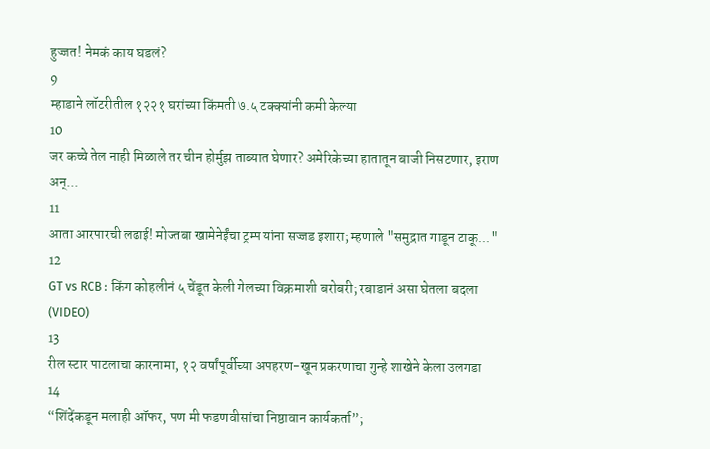हुज्जत! नेमकं काय घडलं?
9
म्हाडाने लॉटरीतील १२२१ घरांच्या किंमती ७.५ टक्क्यांनी कमी केल्या
10
जर कच्चे तेल नाही मिळाले तर चीन होर्मुझ ताब्यात घेणार? अमेरिकेच्या हातातून बाजी निसटणार, इराण अन्...
11
आता आरपारची लढाई! मोज्तबा खामेनेईंचा ट्रम्प यांना सज्जड इशारा; म्हणाले "समुद्रात गाडून टाकू..."
12
GT vs RCB : किंग कोहलीनं ५ चेंडूत केली गेलच्या विक्रमाशी बरोबरी; रबाडानं असा घेतला बदला (VIDEO)
13
रील स्टार पाटलाचा कारनामा, १२ वर्षांपूर्वीच्या अपहरण-खून प्रकरणाचा गुन्हे शाखेने केला उलगडा
14
“शिंदेंकडून मलाही ऑफर, पण मी फडणवीसांचा निष्ठावान कार्यकर्ता”;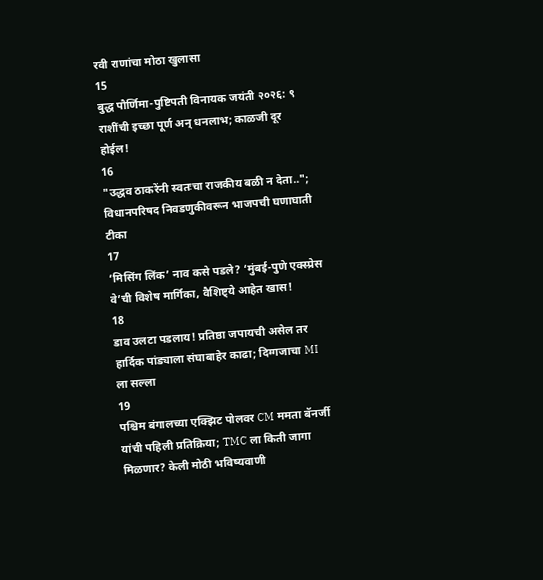रवी राणांचा मोठा खुलासा
15
बुद्ध पौर्णिमा-पुष्टिपती विनायक जयंती २०२६: ९ राशींची इच्छा पूर्ण अन् धनलाभ; काळजी दूर होईल!
16
"उद्धव ठाकरेंनी स्वतःचा राजकीय बळी न देता.."; विधानपरिषद निवडणुकीवरून भाजपची घणाघाती टीका
17
‘मिसिंग लिंक’ नाव कसे पडले? ‘मुंबई-पुणे एक्स्प्रेस वे’ची विशेष मार्गिका, वैशिष्ट्ये आहेत खास!
18
डाव उलटा पडलाय! प्रतिष्ठा जपायची असेल तर हार्दिक पांड्याला संघाबाहेर काढा; दिग्गजाचा MI ला सल्ला
19
पश्चिम बंगालच्या एक्झिट पोलवर CM ममता बॅनर्जी यांची पहिली प्रतिक्रिया; TMC ला किती जागा मिळणार? केली मोठी भविष्यवाणी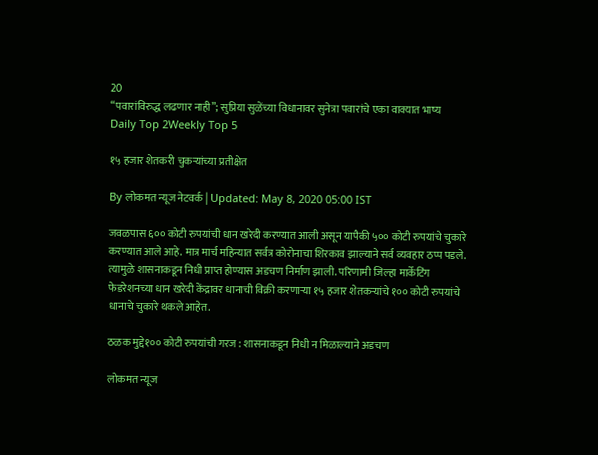20
“पवारांविरुद्ध लढणार नाही”; सुप्रिया सुळेंच्या विधानावर सुनेत्रा पवारांचे एका वाक्यात भाष्य
Daily Top 2Weekly Top 5

१५ हजार शेतकरी चुकऱ्यांच्या प्रतीक्षेत

By लोकमत न्यूज नेटवर्क | Updated: May 8, 2020 05:00 IST

जवळपास ६०० कोटी रुपयांची धान खरेदी करण्यात आली असून यापैकी ५०० कोटी रुपयांचे चुकारे करण्यात आले आहे. मात्र मार्च महिन्यात सर्वत्र कोरोनाचा शिरकाव झाल्याने सर्व व्यवहार ठप्प पडले. त्यामुळे शासनाकडून निधी प्राप्त होण्यास अडचण निर्माण झाली. परिणामी जिल्हा मार्केटिंग फेडरेशनच्या धान खरेदी केंद्रावर धानाची विक्री करणाऱ्या १५ हजार शेतकऱ्यांचे १०० कोटी रुपयांचे धानाचे चुकारे थकले आहेत.

ठळक मुद्दे१०० कोटी रुपयांची गरज : शासनाकडून निधी न मिळाल्याने अडचण

लोकमत न्यूज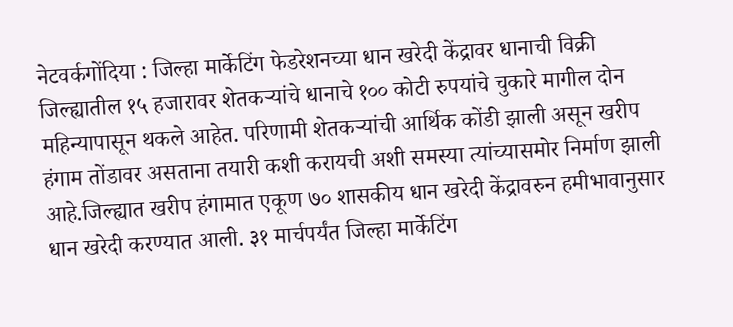नेटवर्कगोंदिया : जिल्हा मार्केटिंग फेडरेशनच्या धान खरेदी केंद्रावर धानाची विक्री जिल्ह्यातील १५ हजारावर शेतकऱ्यांचे धानाचे १०० कोटी रुपयांचे चुकारे मागील दोन महिन्यापासून थकले आहेत. परिणामी शेतकऱ्यांची आर्थिक कोंडी झाली असून खरीप हंगाम तोंडावर असताना तयारी कशी करायची अशी समस्या त्यांच्यासमोर निर्माण झाली आहे.जिल्ह्यात खरीप हंगामात एकूण ७० शासकीय धान खरेदी केंद्रावरुन हमीभावानुसार धान खरेदी करण्यात आली. ३१ मार्चपर्यंत जिल्हा मार्केटिंग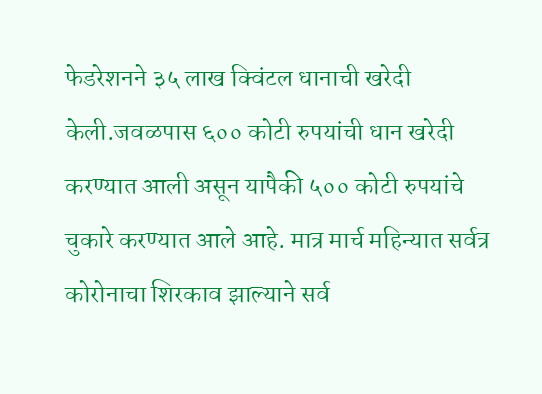फेडरेशनने ३५ लाख क्विंटल धानाची खरेदी केली.जवळपास ६०० कोटी रुपयांची धान खरेदी करण्यात आली असून यापैकी ५०० कोटी रुपयांचे चुकारे करण्यात आले आहे. मात्र मार्च महिन्यात सर्वत्र कोरोनाचा शिरकाव झाल्याने सर्व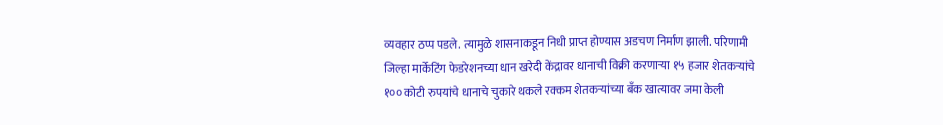व्यवहार ठप्प पडले. त्यामुळे शासनाकडून निधी प्राप्त होण्यास अडचण निर्माण झाली. परिणामी जिल्हा मार्केटिंग फेडरेशनच्या धान खरेदी केंद्रावर धानाची विक्री करणाऱ्या १५ हजार शेतकऱ्यांचे १०० कोटी रुपयांचे धानाचे चुकारे थकले रक्कम शेतकऱ्यांच्या बँक खात्यावर जमा केली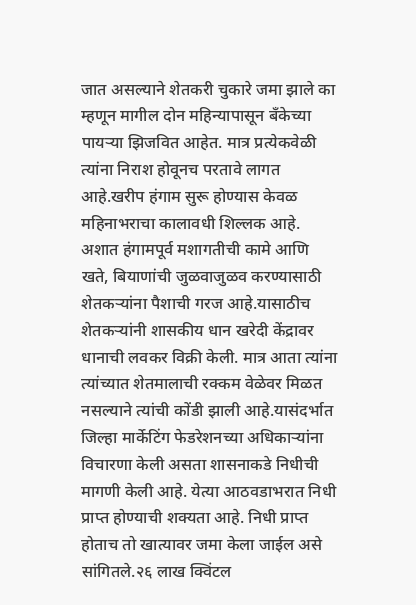जात असल्याने शेतकरी चुकारे जमा झाले का म्हणून मागील दोन महिन्यापासून बँकेच्या पायऱ्या झिजवित आहेत. मात्र प्रत्येकवेळी त्यांना निराश होवूनच परतावे लागत आहे.खरीप हंगाम सुरू होण्यास केवळ महिनाभराचा कालावधी शिल्लक आहे. अशात हंगामपूर्व मशागतीची कामे आणि खते, बियाणांची जुळवाजुळव करण्यासाठी शेतकऱ्यांना पैशाची गरज आहे.यासाठीच शेतकऱ्यांनी शासकीय धान खरेदी केंद्रावर धानाची लवकर विक्री केली. मात्र आता त्यांना त्यांच्यात शेतमालाची रक्कम वेळेवर मिळत नसल्याने त्यांची कोंडी झाली आहे.यासंदर्भात जिल्हा मार्केटिंग फेडरेशनच्या अधिकाऱ्यांना विचारणा केली असता शासनाकडे निधीची मागणी केली आहे. येत्या आठवडाभरात निधी प्राप्त होण्याची शक्यता आहे. निधी प्राप्त होताच तो खात्यावर जमा केला जाईल असे सांगितले.२६ लाख क्विंटल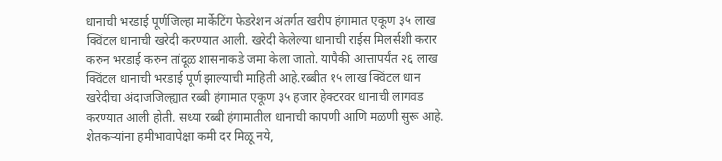धानाची भरडाई पूर्णजिल्हा मार्केटिंग फेडरेशन अंतर्गत खरीप हंगामात एकूण ३५ लाख क्विंटल धानाची खरेदी करण्यात आली. खरेदी केलेल्या धानाची राईस मिलर्सशी करार करुन भरडाई करुन तांदूळ शासनाकडे जमा केला जातो. यापैकी आत्तापर्यंत २६ लाख क्विंटल धानाची भरडाई पूर्ण झाल्याची माहिती आहे.रब्बीत १५ लाख क्विंटल धान खरेदीचा अंदाजजिल्ह्यात रब्बी हंगामात एकूण ३५ हजार हेक्टरवर धानाची लागवड करण्यात आली होती. सध्या रब्बी हंगामातील धानाची कापणी आणि मळणी सुरू आहे. शेतकऱ्यांना हमीभावापेक्षा कमी दर मिळू नये,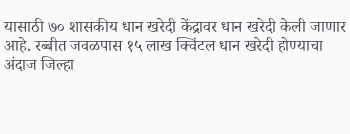यासाठी ७० शासकीय धान खरेदी केंद्रावर धान खरेदी केली जाणार आहे. रब्बीत जवळपास १५ लाख क्विंटल धान खरेदी होण्याचा अंदाज जिल्हा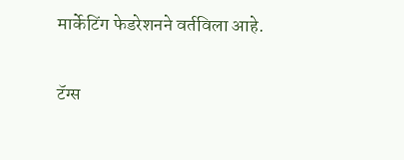मार्केटिंग फेडरेशनने वर्तविला आहे.

टॅग्स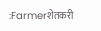:Farmerशेतकरी